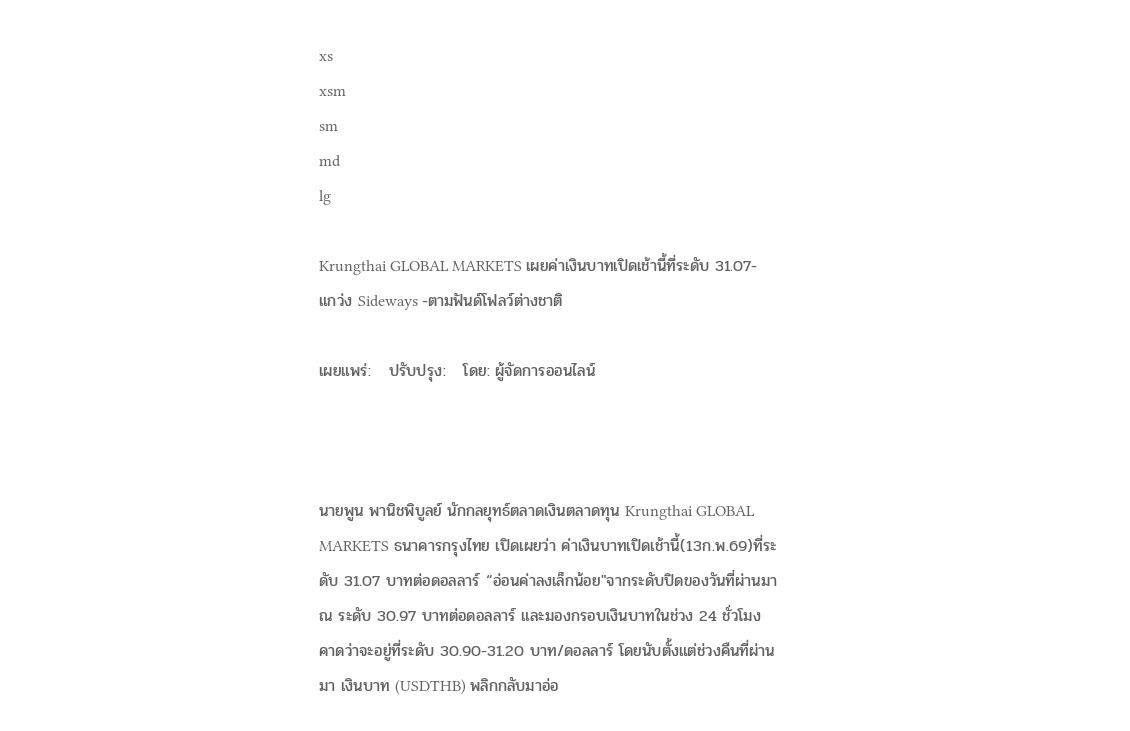xs
xsm
sm
md
lg

Krungthai GLOBAL MARKETS เผยค่าเงินบาทเปิดเช้านี้ที่ระดับ 31.07- แกว่ง Sideways -ตามฟันด์โฟลว์ต่างชาติ

เผยแพร่:   ปรับปรุง:   โดย: ผู้จัดการออนไลน์



นายพูน พานิชพิบูลย์ นักกลยุทธ์ตลาดเงินตลาดทุน Krungthai GLOBAL MARKETS ธนาคารกรุงไทย เปิดเผยว่า ค่าเงินบาทเปิดเช้านี้(13ก.พ.69)ที่ระดับ 31.07 บาทต่อดอลลาร์ “อ่อนค่าลงเล็กน้อย"จากระดับปิดของวันที่ผ่านมา ณ ระดับ 30.97 บาทต่อดอลลาร์ และมองกรอบเงินบาทในช่วง 24 ชั่วโมง คาดว่าจะอยู่ที่ระดับ 30.90-31.20 บาท/ดอลลาร์ โดยนับตั้งแต่ช่วงคืนที่ผ่านมา เงินบาท (USDTHB) พลิกกลับมาอ่อ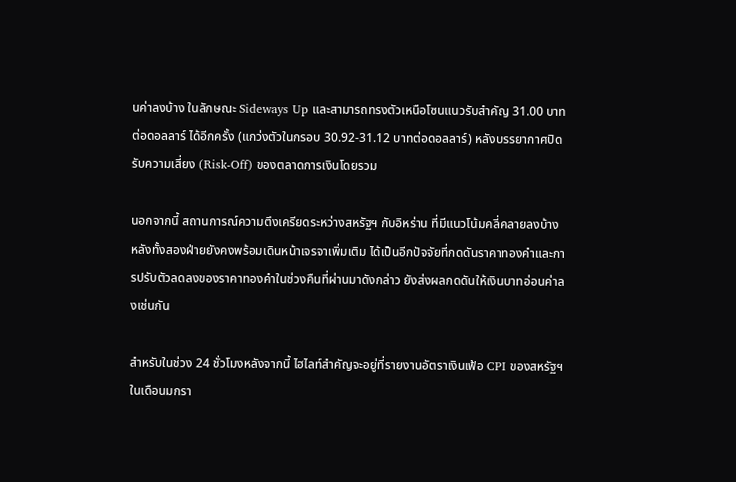นค่าลงบ้าง ในลักษณะ Sideways Up และสามารถทรงตัวเหนือโซนแนวรับสำคัญ 31.00 บาทต่อดอลลาร์ ได้อีกครั้ง (แกว่งตัวในกรอบ 30.92-31.12 บาทต่อดอลลาร์) หลังบรรยากาศปิดรับความเสี่ยง (Risk-Off) ของตลาดการเงินโดยรวม

นอกจากนี้ สถานการณ์ความตึงเครียดระหว่างสหรัฐฯ กับอิหร่าน ที่มีแนวโน้มคลี่คลายลงบ้าง หลังทั้งสองฝ่ายยังคงพร้อมเดินหน้าเจรจาเพิ่มเติม ได้เป็นอีกปัจจัยที่กดดันราคาทองคำและการปรับตัวลดลงของราคาทองคำในช่วงคืนที่ผ่านมาดังกล่าว ยังส่งผลกดดันให้เงินบาทอ่อนค่าลงเช่นกัน

สำหรับในช่วง 24 ชั่วโมงหลังจากนี้ ไฮไลท์สำคัญจะอยู่ที่รายงานอัตราเงินเฟ้อ CPI ของสหรัฐฯ ในเดือนมกรา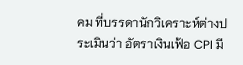คม ที่บรรดานักวิเคราะห์ต่างประเมินว่า อัตราเงินเฟ้อ CPI มี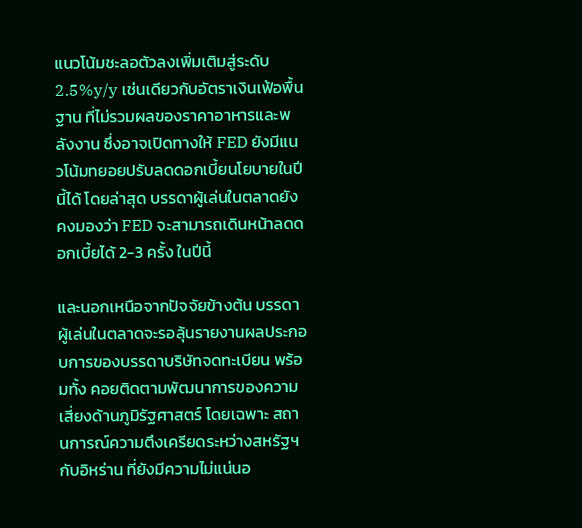แนวโน้มชะลอตัวลงเพิ่มเติมสู่ระดับ 2.5%y/y เช่นเดียวกับอัตราเงินเฟ้อพื้นฐาน ที่ไม่รวมผลของราคาอาหารและพลังงาน ซึ่งอาจเปิดทางให้ FED ยังมีแนวโน้มทยอยปรับลดดอกเบี้ยนโยบายในปีนี้ได้ โดยล่าสุด บรรดาผู้เล่นในตลาดยังคงมองว่า FED จะสามารถเดินหน้าลดดอกเบี้ยได้ 2-3 ครั้ง ในปีนี้

และนอกเหนือจากปัจจัยข้างต้น บรรดาผู้เล่นในตลาดจะรอลุ้นรายงานผลประกอบการของบรรดาบริษัทจดทะเบียน พร้อมทั้ง คอยติดตามพัฒนาการของความเสี่ยงด้านภูมิรัฐศาสตร์ โดยเฉพาะ สถานการณ์ความตึงเครียดระหว่างสหรัฐฯ กับอิหร่าน ที่ยังมีความไม่แน่นอ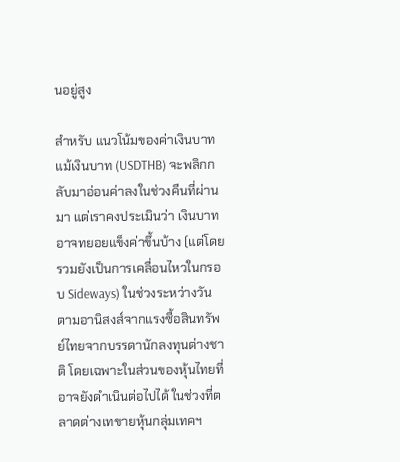นอยู่สูง

สำหรับ แนวโน้มของค่าเงินบาท แม้เงินบาท (USDTHB) จะพลิกกลับมาอ่อนค่าลงในช่วงคืนที่ผ่านมา แต่เราคงประเมินว่า เงินบาทอาจทยอยแข็งค่าขึ้นบ้าง (แต่โดยรวมยังเป็นการเคลื่อนไหวในกรอบ Sideways) ในช่วงระหว่างวัน ตามอานิสงส์จากแรงซื้อสินทรัพย์ไทยจากบรรดานักลงทุนต่างชาติ โดยเฉพาะในส่วนของหุ้นไทยที่อาจยังดำเนินต่อไปได้ ในช่วงที่ตลาดต่างเทขายหุ้นกลุ่มเทคฯ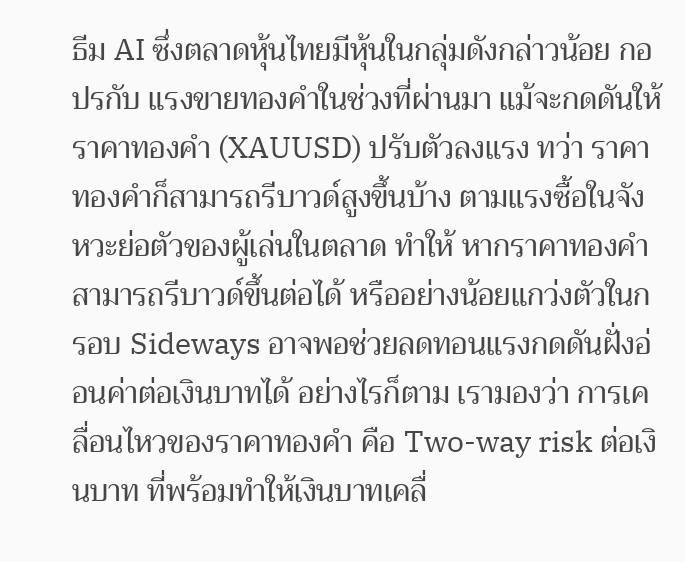ธีม AI ซึ่งตลาดหุ้นไทยมีหุ้นในกลุ่มดังกล่าวน้อย กอปรกับ แรงขายทองคำในช่วงที่ผ่านมา แม้จะกดดันให้ ราคาทองคำ (XAUUSD) ปรับตัวลงแรง ทว่า ราคาทองคำก็สามารถรีบาวด์สูงขึ้นบ้าง ตามแรงซื้อในจังหวะย่อตัวของผู้เล่นในตลาด ทำให้ หากราคาทองคำสามารถรีบาวด์ขึ้นต่อได้ หรืออย่างน้อยแกว่งตัวในกรอบ Sideways อาจพอช่วยลดทอนแรงกดดันฝั่งอ่อนค่าต่อเงินบาทได้ อย่างไรก็ตาม เรามองว่า การเคลื่อนไหวของราคาทองคำ คือ Two-way risk ต่อเงินบาท ที่พร้อมทำให้เงินบาทเคลื่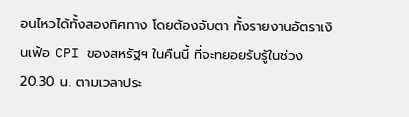อนไหวได้ทั้งสองทิศทาง โดยต้องจับตา ทั้งรายงานอัตราเงินเฟ้อ CPI ของสหรัฐฯ ในคืนนี้ ที่จะทยอยรับรู้ในช่วง 20.30 น. ตามเวลาประ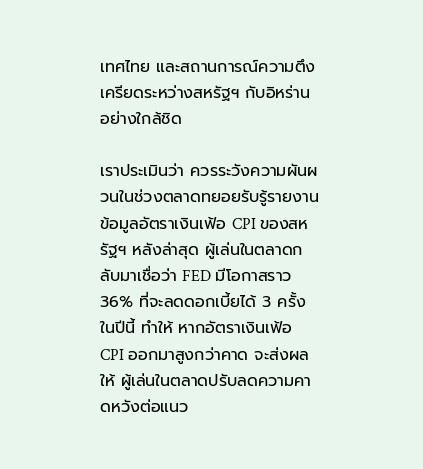เทศไทย และสถานการณ์ความตึงเครียดระหว่างสหรัฐฯ กับอิหร่าน อย่างใกล้ชิด

เราประเมินว่า ควรระวังความผันผวนในช่วงตลาดทยอยรับรู้รายงานข้อมูลอัตราเงินเฟ้อ CPI ของสหรัฐฯ หลังล่าสุด ผู้เล่นในตลาดกลับมาเชื่อว่า FED มีโอกาสราว 36% ที่จะลดดอกเบี้ยได้ 3 ครั้ง ในปีนี้ ทำให้ หากอัตราเงินเฟ้อ CPI ออกมาสูงกว่าคาด จะส่งผลให้ ผู้เล่นในตลาดปรับลดความคาดหวังต่อแนว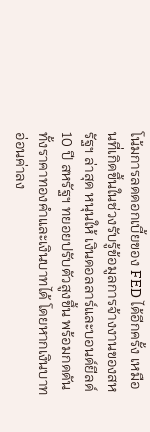โน้มการลดดอกเบี้ยของ FED ได้อีกครั้ง เหมือนที่เกิดขึ้นในช่วงรับรู้ข้อมูลการจ้างงานของสหรัฐฯ ล่าสุด หนุนให้ เงินดอลลาร์และบอนด์ยีลด์ 10 ปี สหรัฐฯ ทยอยปรับตัวสูงขึ้น พร้อมกดดันทั้งราคาทองคำและเงินบาทได้ โดยหากเงินบาทอ่อนค่าลง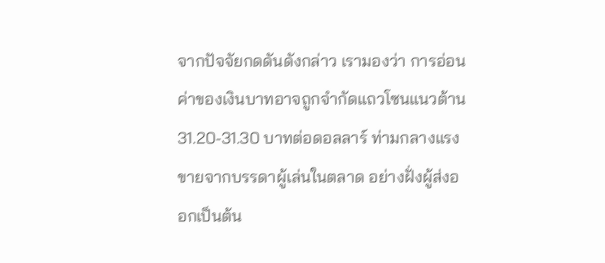จากปัจจัยกดดันดังกล่าว เรามองว่า การอ่อนค่าของเงินบาทอาจถูกจำกัดแถวโซนแนวต้าน 31.20-31.30 บาทต่อดอลลาร์ ท่ามกลางแรงขายจากบรรดาผู้เล่นในตลาด อย่างฝั่งผู้ส่งออกเป็นต้น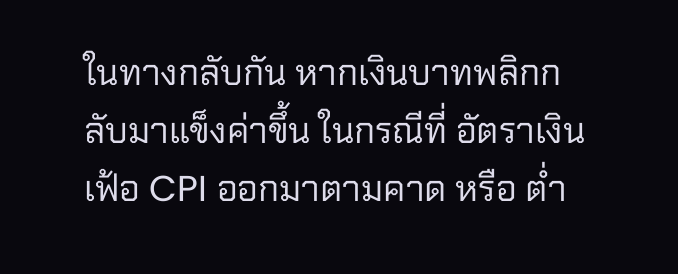ในทางกลับกัน หากเงินบาทพลิกกลับมาแข็งค่าขึ้น ในกรณีที่ อัตราเงินเฟ้อ CPI ออกมาตามคาด หรือ ต่ำ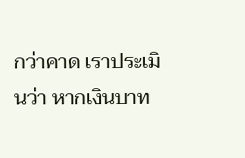กว่าคาด เราประเมินว่า หากเงินบาท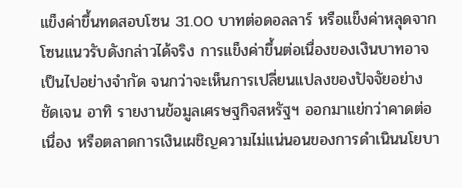แข็งค่าขึ้นทดสอบโซน 31.00 บาทต่อดอลลาร์ หรือแข็งค่าหลุดจากโซนแนวรับดังกล่าวได้จริง การแข็งค่าขึ้นต่อเนื่องของเงินบาทอาจเป็นไปอย่างจำกัด จนกว่าจะเห็นการเปลี่ยนแปลงของปัจจัยอย่างชัดเจน อาทิ รายงานข้อมูลเศรษฐกิจสหรัฐฯ ออกมาแย่กว่าคาดต่อเนื่อง หรือตลาดการเงินเผชิญความไม่แน่นอนของการดำเนินนโยบา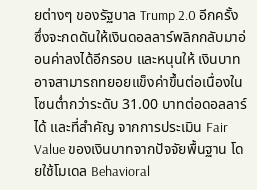ยต่างๆ ของรัฐบาล Trump 2.0 อีกครั้ง ซึ่งจะกดดันให้เงินดอลลาร์พลิกกลับมาอ่อนค่าลงได้อีกรอบ และหนุนให้ เงินบาทอาจสามารถทยอยแข็งค่าขึ้นต่อเนื่องในโซนต่ำกว่าระดับ 31.00 บาทต่อดอลลาร์ ได้ และที่สำคัญ จากการประเมิน Fair Value ของเงินบาทจากปัจจัยพื้นฐาน โดยใช้โมเดล Behavioral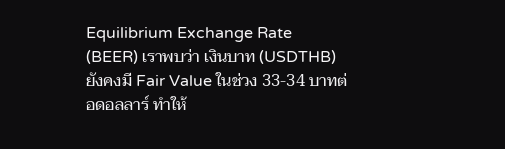Equilibrium Exchange Rate (BEER) เราพบว่า เงินบาท (USDTHB) ยังคงมี Fair Value ในช่วง 33-34 บาทต่อดอลลาร์ ทำให้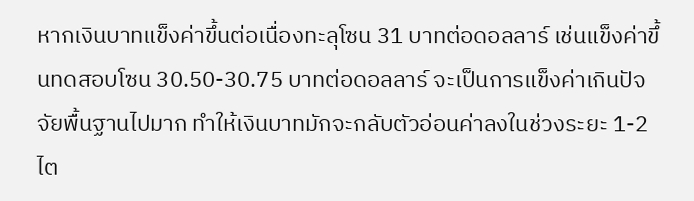หากเงินบาทแข็งค่าขึ้นต่อเนื่องทะลุโซน 31 บาทต่อดอลลาร์ เช่นแข็งค่าขึ้นทดสอบโซน 30.50-30.75 บาทต่อดอลลาร์ จะเป็นการแข็งค่าเกินปัจจัยพื้นฐานไปมาก ทำให้เงินบาทมักจะกลับตัวอ่อนค่าลงในช่วงระยะ 1-2 ไต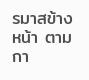รมาสข้างหน้า ตามกา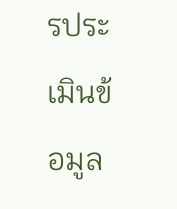รประเมินข้อมูล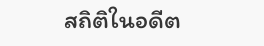สถิติในอดีต